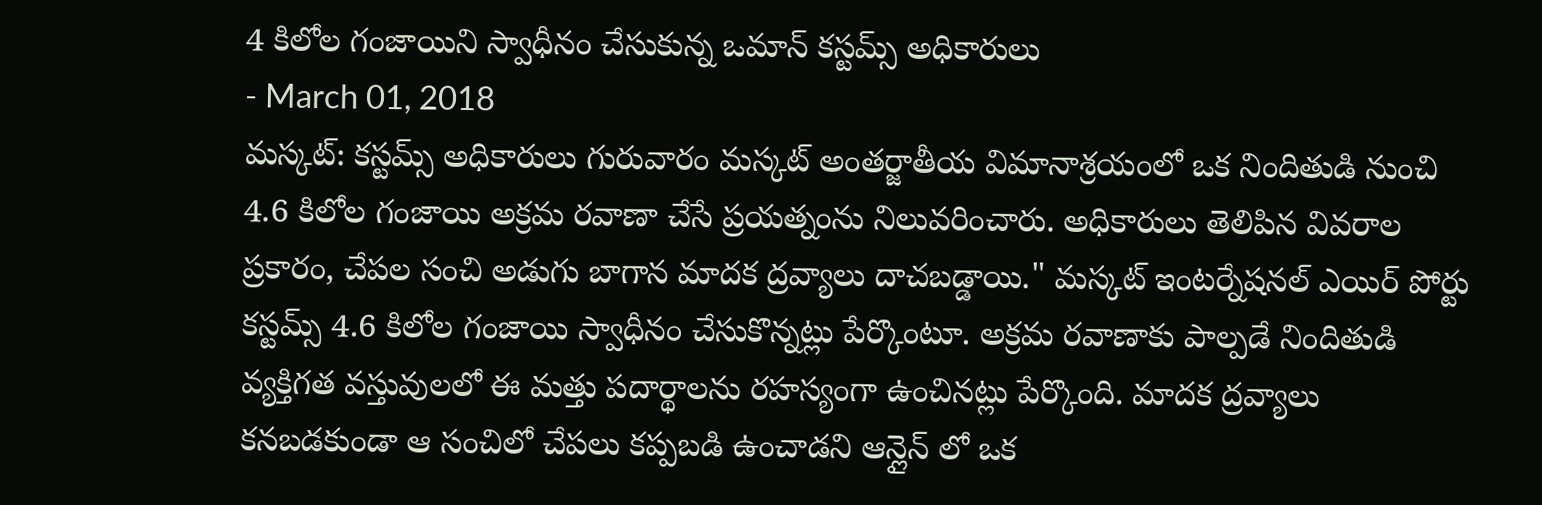4 కిలోల గంజాయిని స్వాధీనం చేసుకున్న ఒమాన్ కస్టమ్స్ అధికారులు
- March 01, 2018
మస్కట్: కస్టమ్స్ అధికారులు గురువారం మస్కట్ అంతర్జాతీయ విమానాశ్రయంలో ఒక నిందితుడి నుంచి 4.6 కిలోల గంజాయి అక్రమ రవాణా చేసే ప్రయత్నంను నిలువరించారు. అధికారులు తెలిపిన వివరాల ప్రకారం, చేపల సంచి అడుగు బాగాన మాదక ద్రవ్యాలు దాచబడ్డాయి." మస్కట్ ఇంటర్నేషనల్ ఎయిర్ పోర్టు కస్టమ్స్ 4.6 కిలోల గంజాయి స్వాధీనం చేసుకొన్నట్లు పేర్కొంటూ. అక్రమ రవాణాకు పాల్పడే నిందితుడి వ్యక్తిగత వస్తువులలో ఈ మత్తు పదార్థాలను రహస్యంగా ఉంచినట్లు పేర్కొంది. మాదక ద్రవ్యాలు కనబడకుండా ఆ సంచిలో చేపలు కప్పబడి ఉంచాడని ఆన్లైన్ లో ఒక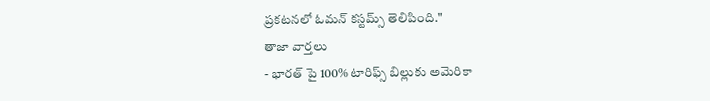ప్రకటనలో ఓమన్ కస్టమ్స్ తెలిపింది."
తాజా వార్తలు
- భారత్ పై 100% టారిఫ్స్ బిల్లుకు అమెరికా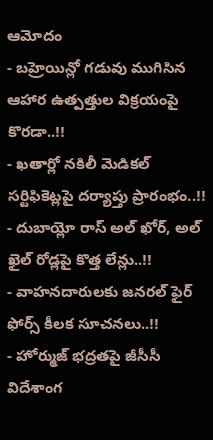ఆమోదం
- బహ్రెయిన్లో గడువు ముగిసిన ఆహార ఉత్పత్తుల విక్రయంపై కొరడా..!!
- ఖతార్లో నకిలీ మెడికల్ సర్టిఫికెట్లపై దర్యాప్తు ప్రారంభం..!!
- దుబాయ్లో రాస్ అల్ ఖోర్, అల్ ఖైల్ రోడ్లపై కొత్త లేన్లు..!!
- వాహనదారులకు జనరల్ ఫైర్ ఫోర్స్ కీలక సూచనలు..!!
- హోర్ముజ్ భద్రతపై జీసీసీ విదేశాంగ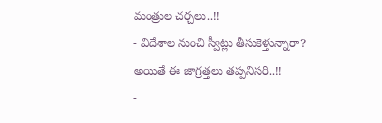మంత్రుల చర్చలు..!!
- విదేశాల నుంచి స్వీట్లు తీసుకెళ్తున్నారా? అయితే ఈ జాగ్రత్తలు తప్పనిసరి..!!
-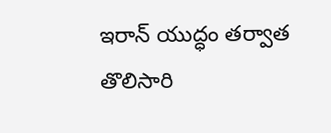ఇరాన్ యుద్ధం తర్వాత తొలిసారి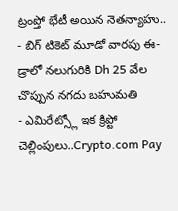ట్రంప్తో భేటీ అయిన నెతన్యాహు..
- బిగ్ టికెట్ మూడో వారపు ఈ-డ్రాలో నలుగురికి Dh 25 వేల చొప్పున నగదు బహుమతి
- ఎమిరేట్స్లో ఇక క్రిప్టో చెల్లింపులు..Crypto.com Pay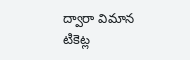ద్వారా విమాన టికెట్ల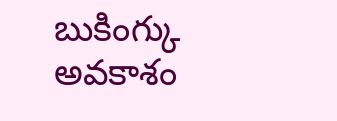బుకింగ్కు అవకాశం